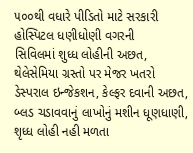૫૦૦થી વધારે પીડિતો માટે સરકારી હોસ્પિટલ ધણીધોણી વગરની
સિવિલમાં શુધ્ધ લોહીની અછત, થેલેસેમિયા ગ્રસ્તો પર મેજર ખતરો
ડેસ્પરાલ ઇન્જેકશન, કેલ્ફર દવાની અછત, બ્લડ ચડાવવાનું લાખોનું મશીન ધૂણધાણી, શૃધ્ધ લોહી નહી મળતા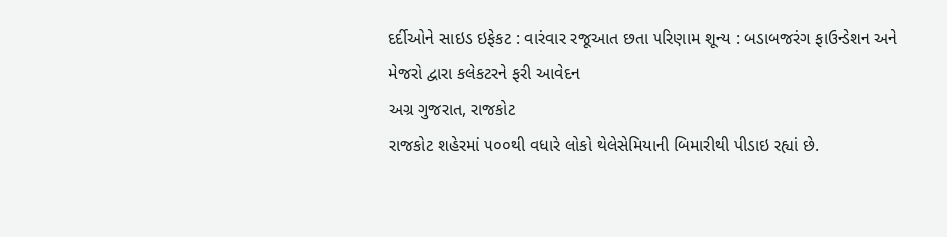દર્દીઓને સાઇડ ઇફેકટ : વારંવાર રજૂઆત છતા પરિણામ શૂન્ય : બડાબજરંગ ફાઉન્ડેશન અને મેજરો દ્વારા કલેકટરને ફરી આવેદન
અગ્ર ગુજરાત, રાજકોટ
રાજકોટ શહેરમાં ૫૦૦થી વધારે લોકો થેલેસેમિયાની બિમારીથી પીડાઇ રહ્યાં છે.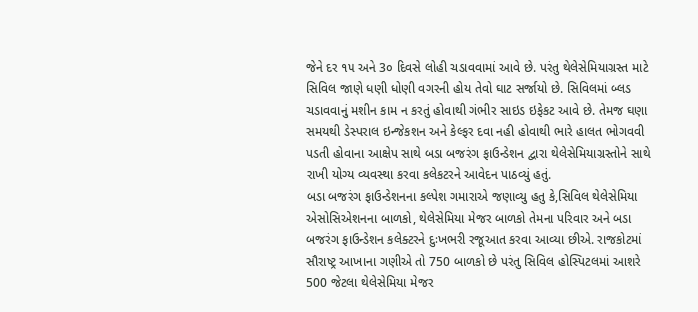જેને દર ૧૫ અને 3૦ દિવસે લોહી ચડાવવામાં આવે છે. પરંતુ થેલેસેમિયાગ્રસ્ત માટે સિવિલ જાણે ધણી ધોણી વગરની હોય તેવો ઘાટ સર્જાયો છે. સિવિલમાં બ્લડ ચડાવવાનું મશીન કામ ન કરતું હોવાથી ગંભીર સાઇડ ઇફેકટ આવે છે. તેમજ ઘણા સમયથી ડેસ્પરાલ ઇન્જેકશન અને કેલ્ફર દવા નહી હોવાથી ભારે હાલત ભોગવવી પડતી હોવાના આક્ષેપ સાથે બડા બજરંગ ફાઉન્ડેશન દ્વારા થેલેસેમિયાગ્રસ્તોને સાથે રાખી યોગ્ય વ્યવસ્થા કરવા કલેકટરને આવેદન પાઠવ્યું હતું.
બડા બજરંગ ફાઉન્ડેશનના કલ્પેશ ગમારાએ જણાવ્યુ હતુ કે,સિવિલ થેલેસેમિયા એસોસિએશનના બાળકો, થેલેસેમિયા મેજર બાળકો તેમના પરિવાર અને બડા બજરંગ ફાઉન્ડેશન કલેક્ટરને દુઃખભરી રજૂઆત કરવા આવ્યા છીએ. રાજકોટમાં સૌરાષ્ટ્ર આખાના ગણીએ તો 750 બાળકો છે પરંતુ સિવિલ હોસ્પિટલમાં આશરે 500 જેટલા થેલેસેમિયા મેજર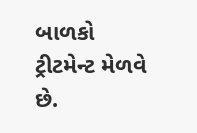બાળકો ટ્રીટમેન્ટ મેળવે છે.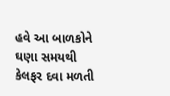હવે આ બાળકોને ઘણા સમયથી કેલફર દવા મળતી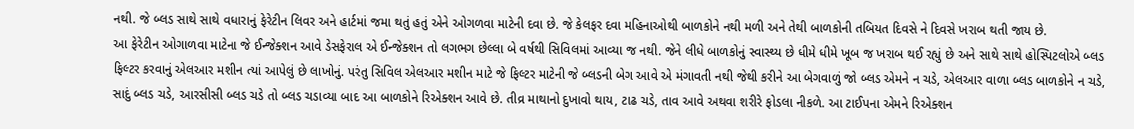નથી. જે બ્લડ સાથે સાથે વધારાનું ફેરેટીન લિવર અને હાર્ટમાં જમા થતું હતું એને ઓગળવા માટેની દવા છે. જે કેલફર દવા મહિનાઓથી બાળકોને નથી મળી અને તેથી બાળકોની તબિયત દિવસે ને દિવસે ખરાબ થતી જાય છે.
આ ફેરેટીન ઓગાળવા માટેના જે ઈન્જેક્શન આવે ડેસફેરાલ એ ઈન્જેક્શન તો લગભગ છેલ્લા બે વર્ષથી સિવિલમાં આવ્યા જ નથી. જેને લીધે બાળકોનું સ્વાસ્થ્ય છે ધીમે ધીમે ખૂબ જ ખરાબ થઈ રહ્યું છે અને સાથે સાથે હોસ્પિટલોએ બ્લડ ફિલ્ટર કરવાનું એલઆર મશીન ત્યાં આપેલું છે લાખોનું. પરંતુ સિવિલ એલઆર મશીન માટે જે ફિલ્ટર માટેની જે બ્લડની બેગ આવે એ મંગાવતી નથી જેથી કરીને આ બેગવાળું જો બ્લડ એમને ન ચડે, એલઆર વાળા બ્લડ બાળકોને ન ચડે, સાદું બ્લડ ચડે, આરસીસી બ્લડ ચડે તો બ્લડ ચડાવ્યા બાદ આ બાળકોને રિએક્શન આવે છે. તીવ્ર માથાનો દુખાવો થાય, ટાઢ ચડે, તાવ આવે અથવા શરીરે ફોડલા નીકળે. આ ટાઈપના એમને રિએક્શન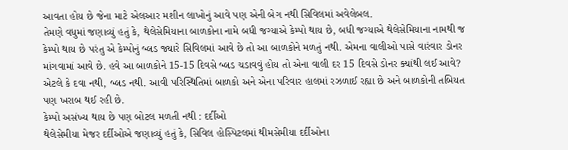આવતા હોય છે જેના માટે એલઆર મશીન લાખોનું આવે પણ એની બેગ નથી સિવિલમાં અવેલેબલ.
તેમણે વધુમાં જણાવ્યું હતું કે, થેલેસેમિયાના બાળકોના નામે બધી જગ્યાએ કેમ્પો થાય છે, બધી જગ્યાએ થેલેસેમિયાના નામથી જ કેમ્પો થાય છે પરંતુ એ કેમ્પોનું બ્લડ જ્યારે સિવિલમાં આવે છે તો આ બાળકોને મળતું નથી. એમના વાલીઓ પાસે વારંવાર ડોનર માંગવામાં આવે છે. હવે આ બાળકોને 15-15 દિવસે બ્લડ ચડાવવું હોય તો એના વાલી દર 15 દિવસે ડોનર ક્યાંથી લઈ આવે? એટલે કે દવા નથી, બ્લડ નથી. આવી પરિસ્થિતિમાં બાળકો અને એના પરિવાર હાલમાં રઝળાઈ રહ્યા છે અને બાળકોની તબિયત પણ ખરાબ થઈ રહી છે.
કેમ્પો અસંખ્ય થાય છે પણ બોટલ મળતી નથી : દર્દીઓ
થેલેસેમીયા મેજર દર્દીઓએ જણાવ્યું હતું કે, સિવિલ હોસ્પિટલમાં થીમસેમીયા દર્દીઓના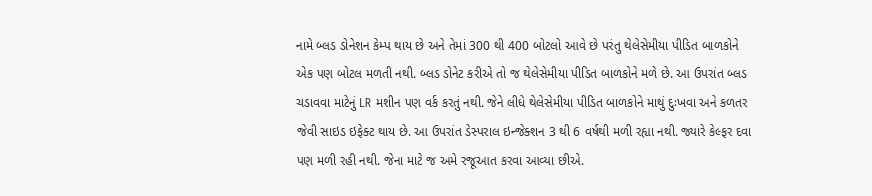નામે બ્લડ ડોનેશન કેમ્પ થાય છે અને તેમાં 300 થી 400 બોટલો આવે છે પરંતુ થેલેસેમીયા પીડિત બાળકોને એક પણ બોટલ મળતી નથી. બ્લડ ડોનેટ કરીએ તો જ થેલેસેમીયા પીડિત બાળકોને મળે છે. આ ઉપરાંત બ્લડ ચડાવવા માટેનું LR મશીન પણ વર્ક કરતું નથી. જેને લીધે થેલેસેમીયા પીડિત બાળકોને માથું દુઃખવા અને કળતર જેવી સાઇડ ઇફેક્ટ થાય છે. આ ઉપરાંત ડેસ્પરાલ ઇન્જેક્શન 3 થી 6 વર્ષથી મળી રહ્યા નથી. જ્યારે કેલ્ફર દવા પણ મળી રહી નથી. જેના માટે જ અમે રજૂઆત કરવા આવ્યા છીએ.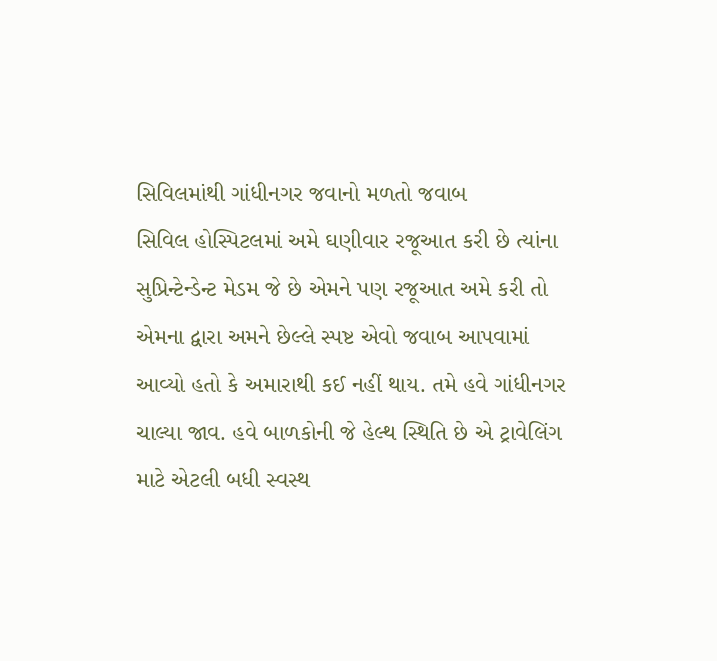સિવિલમાંથી ગાંધીનગર જવાનો મળતો જવાબ
સિવિલ હોસ્પિટલમાં અમે ઘણીવાર રજૂઆત કરી છે ત્યાંના સુપ્રિન્ટેન્ડેન્ટ મેડમ જે છે એમને પણ રજૂઆત અમે કરી તો એમના દ્વારા અમને છેલ્લે સ્પષ્ટ એવો જવાબ આપવામાં આવ્યો હતો કે અમારાથી કઈ નહીં થાય. તમે હવે ગાંધીનગર ચાલ્યા જાવ. હવે બાળકોની જે હેલ્થ સ્થિતિ છે એ ટ્રાવેલિંગ માટે એટલી બધી સ્વસ્થ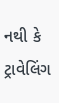નથી કે ટ્રાવેલિંગ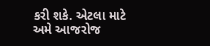કરી શકે. એટલા માટે અમે આજરોજ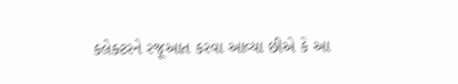કલેક્ટરને રજૂઆત કરવા આવ્યા છીએ કે આ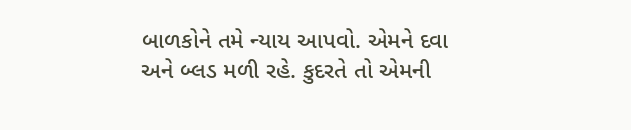બાળકોને તમે ન્યાય આપવો. એમને દવા અને બ્લડ મળી રહે. કુદરતે તો એમની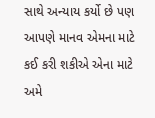સાથે અન્યાય કર્યો છે પણ આપણે માનવ એમના માટે કઈ કરી શકીએ એના માટે અમે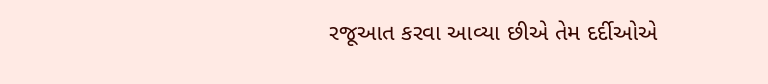રજૂઆત કરવા આવ્યા છીએ તેમ દર્દીઓએ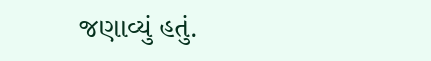જણાવ્યું હતું.